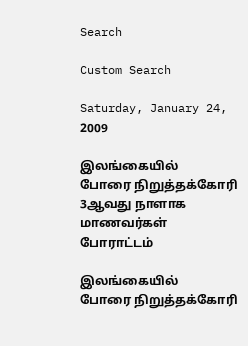Search

Custom Search

Saturday, January 24, 2009

இல‌ங்கை‌‌யி‌ல் போரை ‌நிறு‌த்த‌க்கோ‌ரி 3ஆவது நாளாக மாணவ‌ர்க‌ள் போரா‌ட்ட‌ம்

இல‌ங்கை‌‌யி‌ல் போரை ‌நிறு‌த்த‌க்கோ‌ரி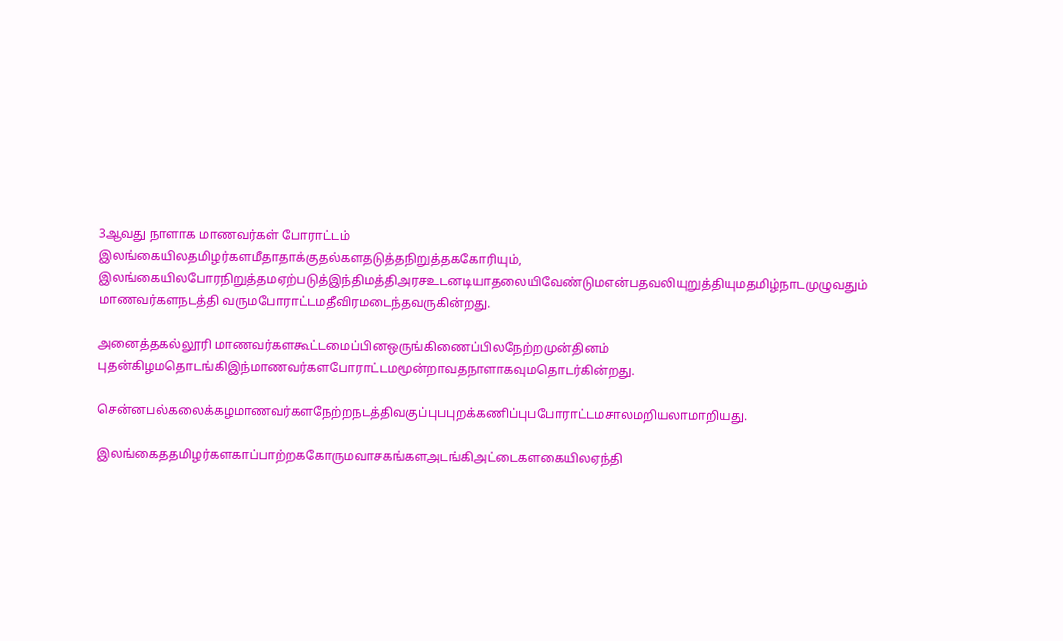3ஆவது நாளாக மாணவ‌ர்க‌ள் போரா‌ட்ட‌ம்
இலங்கையிலதமிழர்களமீதாதாக்குதல்களதடுத்தநிறுத்தககோரியும், இலங்கையிலபோரநிறுத்தமஏற்படுத்இந்திமத்திஅரசஉடனடியாதலையிவேண்டுமஎன்பதவலியுறுத்தியுமதமிழ்நாடமுழுவதும் மாணவர்களநடத்தி வருமபோராட்டமதீவிரமடைந்தவருகின்றது.

அனைத்தகல்லூரி மாணவர்களகூட்டமைப்பினஒருங்கிணைப்பிலநேற்றமுன்‌தின‌ம் புதன்கிழமதொடங்கிஇந்மாணவர்களபோராட்டமமூன்றாவதநாளாகவுமதொடர்கின்றது.

சென்னபல்கலைக்கழமாணவர்களநேற்றநடத்திவகுப்புபபுறக்கணிப்புபபோராட்டமசாலமறியலாமாறியது.

இலங்கைததமிழர்களகாப்பாற்றககோருமவாசகங்களஅடங்கிஅட்டைகளகையிலஏந்தி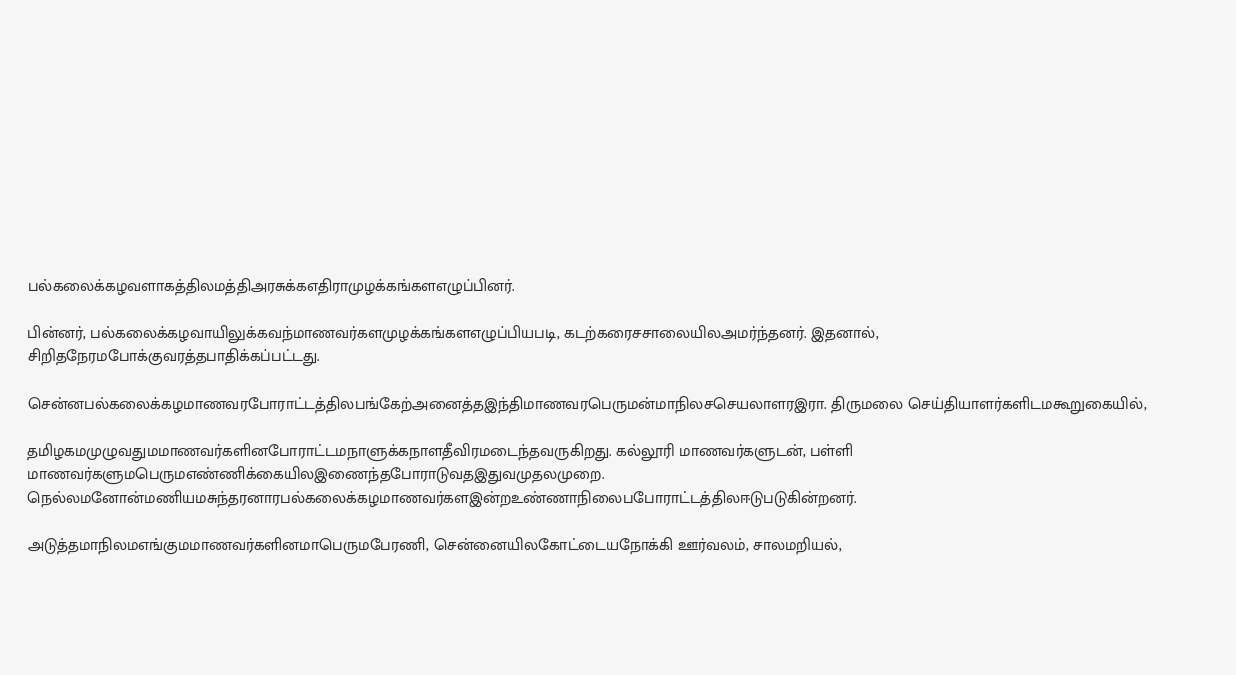பல்கலைக்கழவளாகத்திலமத்திஅரசுக்கஎதிராமுழக்கங்களஎழுப்பினர்.

பின்னர், பல்கலைக்கழவாயிலுக்கவந்மாணவர்களமுழக்கங்களஎழுப்பியபடி, கடற்கரைசசாலையிலஅமர்ந்தனர். இதனால், சிறிதநேரமபோக்குவரத்தபாதிக்கப்பட்டது.

சென்னபல்கலைக்கழமாணவரபோராட்டத்திலபங்கேற்அனைத்தஇந்திமாணவரபெருமன்மாநிலசசெயலாளரஇரா. திருமலை செ‌ய்‌தியாள‌ர்க‌ளிட‌‌மகூறுகை‌யி‌ல்,

தமிழகமமுழுவதுமமாணவர்களினபோராட்டமநாளுக்கநாளதீவிரமடைந்தவருகிறது. கல்லூரி மாணவர்களுடன், பள்ளி மாணவர்களுமபெருமஎண்ணிக்கையிலஇணைந்தபோராடுவதஇதுவமுதலமுறை. நெல்லமனோன்மணியமசுந்தரனாரபல்கலைக்கழமாணவர்களஇன்றஉண்ணாநிலைபபோராட்டத்திலஈடுபடுகின்றனர்.

அடுத்தமாநிலமஎங்குமமாணவர்களினமாபெருமபேரணி, சென்னையிலகோட்டையநோக்கி ஊர்வலம், சாலமறியல்,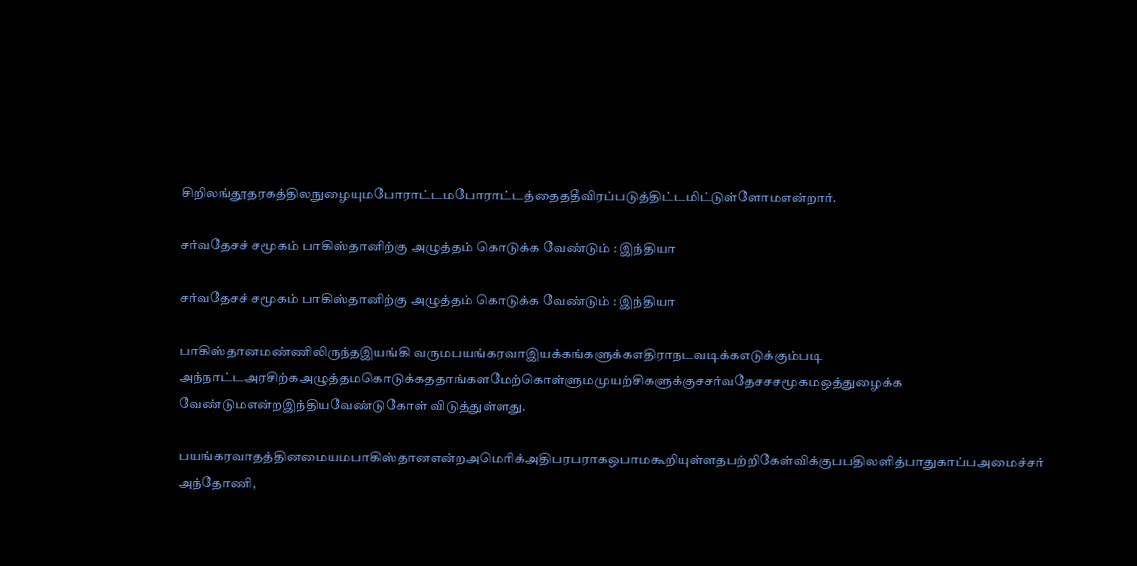சிறிலங்தூதரகத்திலநுழையுமபோராட்டமபோராட்டத்தைததீவிரப்படுத்திட்டமிட்டுள்ளோமஎன்றார்.

ச‌ர்வதேச‌ச் சமூக‌ம் பா‌கி‌ஸ்தா‌னி‌ற்கு அழு‌த்த‌ம் கொடு‌க்க வே‌ண்டு‌ம் : இ‌ந்‌தியா

ச‌ர்வதேச‌ச் சமூக‌ம் பா‌கி‌ஸ்தா‌னி‌ற்கு அழு‌த்த‌ம் கொடு‌க்க வே‌ண்டு‌ம் : இ‌ந்‌தியா

பா‌கி‌ஸ்தா‌னம‌ண்‌ணி‌‌லிரு‌ந்தஇய‌ங்‌கி வரு‌மபய‌ங்கரவாஇய‌க்க‌ங்களு‌க்கஎ‌திராநடவடி‌க்கஎடு‌க்கு‌ம்படி அ‌ந்நா‌ட்டஅர‌சி‌ற்கஅழு‌த்த‌மகொடு‌க்க‌ததா‌ங்க‌ளமே‌ற்கொ‌‌ள்ளு‌மமுய‌ற்‌சிகளு‌க்கு‌சச‌ர்வதேச‌சசமூக‌மஒ‌த்துழை‌க்க வே‌ண்டு‌மஎ‌ன்றஇ‌ந்‌தியவே‌ண்டுகோ‌ள் ‌விடு‌த்து‌ள்ளது.

பய‌ங்கரவாத‌த்‌தி‌னமைய‌மபா‌கி‌ஸ்தா‌னஎ‌ன்றஅமெ‌ரி‌க்அ‌திப‌ரபரா‌கஒபாமகூ‌றியு‌ள்ளதப‌ற்‌றிகே‌ள்‌‌வி‌க்கு‌பப‌தில‌ளி‌த்பாதுகா‌ப்பஅமை‌ச்ச‌ர் அ‌ந்தோ‌ணி,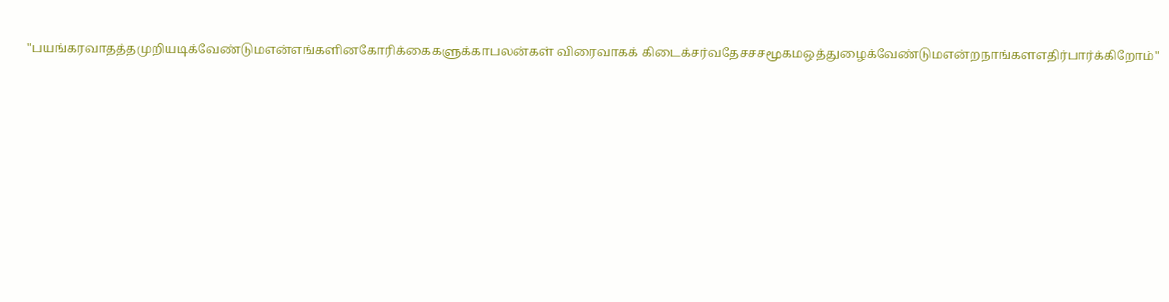"பய‌ங்கரவாத‌த்தமு‌றியடி‌க்வே‌ண்டு‌மஎ‌ன்எ‌ங்க‌ளி‌னகோ‌ரி‌க்கைகளு‌க்காபல‌ன்க‌ள் ‌விரைவாக‌க் ‌கிடை‌க்ச‌ர்வதேச‌சசமூக‌மஒ‌த்துழை‌க்வே‌ண்டு‌மஎ‌ன்றநா‌ங்க‌ளஎ‌தி‌ர்பா‌ர்‌க்‌கிறோ‌ம்"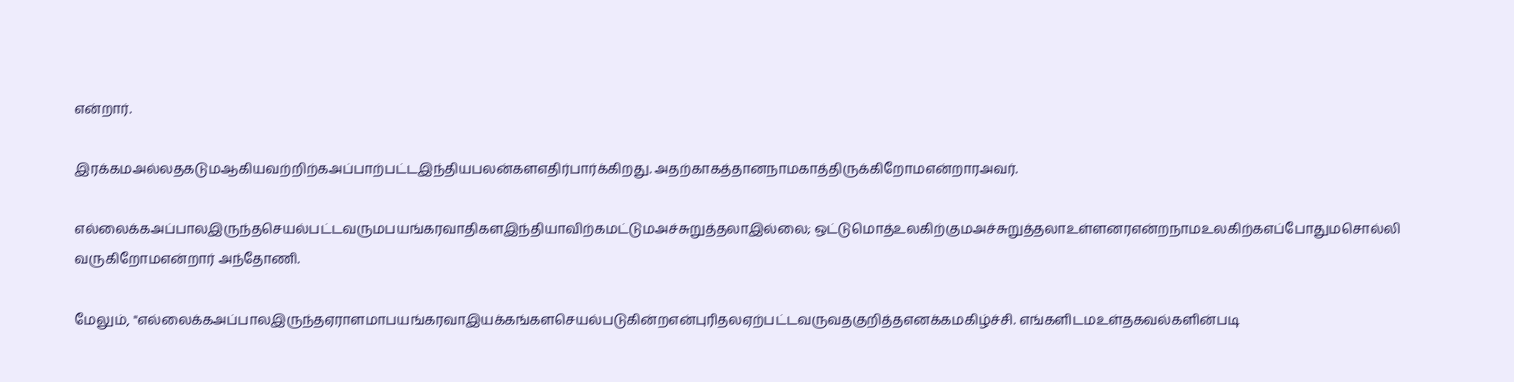எ‌ன்றா‌ர்.

இர‌க்க‌மஅ‌ல்லதகடுமஆ‌கியவ‌ற்‌றி‌ற்கஅ‌ப்பா‌ற்ப‌ட்டஇ‌ந்‌தியபல‌‌ன்களஎ‌தி‌ர்பா‌ர்‌க்‌கிறது. அத‌ற்காக‌த்தா‌னநா‌மகா‌த்‌திரு‌க்‌கிறோ‌மஎ‌ன்றா‌ரஅவ‌ர்.

எ‌ல்லை‌க்கஅ‌ப்பா‌லஇரு‌ந்தசெய‌ல்ப‌ட்டவரு‌மபய‌ங்கரவா‌திக‌ளஇ‌‌ந்‌தியா‌வி‌ற்கம‌ட்டு‌மஅ‌ச்சுறு‌த்தலாஇ‌ல்லை; ஒ‌ட்டுமொ‌‌த்உல‌கிற‌்கு‌மஅ‌ச்சுறு‌த்தலாஉ‌ள்ளன‌ரஎ‌ன்றநா‌மஉல‌கி‌ற்கஎ‌ப்போது‌மசொ‌ல்‌லி வரு‌கிறோ‌மஎ‌ன்றா‌ர் அ‌ந்தோ‌ணி.

மேலு‌ம், "எ‌ல்லை‌க்கஅ‌ப்பா‌லஇரு‌ந்தஏராளமாபய‌ங்கரவாஇய‌க்க‌ங்க‌ளசெய‌ல்படு‌கி‌ன்றஎ‌ன்பு‌ரித‌லஏ‌ற்ப‌ட்டவருவதகு‌றி‌த்தஎன‌க்கம‌கி‌ழ்‌ச்‌சி. எ‌ங்க‌ளிட‌மஉ‌ள்தகவ‌ல்க‌ளி‌ன்படி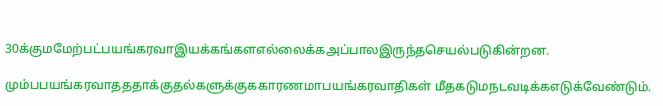30க்கு‌மமே‌ற்ப‌ட்பய‌ங்கரவாஇய‌க்க‌ங்க‌ளஎ‌ல்லை‌க்கஅ‌‌ப்பா‌லஇரு‌ந்தசெய‌ல்படு‌கி‌ன்றன.

மு‌ம்பபய‌ங்கரவாத‌ததா‌க்குத‌ல்களு‌க்கு‌ககாரணமாபய‌ங்கரவா‌திக‌ள் ‌மீதகடு‌மநடவடி‌க்கஎடு‌க்வே‌ண்டு‌ம்.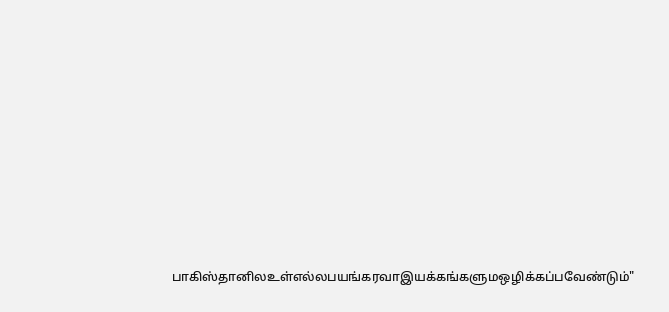பா‌கி‌ஸ்தா‌னி‌லஉ‌ள்எ‌ல்லபய‌ங்கரவாஇய‌க்க‌ங்களு‌மஒ‌ழி‌க்க‌ப்பவே‌ண்டு‌ம்"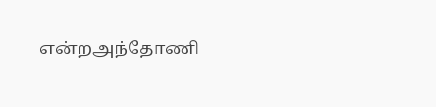எ‌ன்றஅ‌ந்தோ‌ணி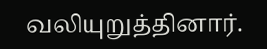வ‌லியுறு‌த்‌தினா‌ர்.